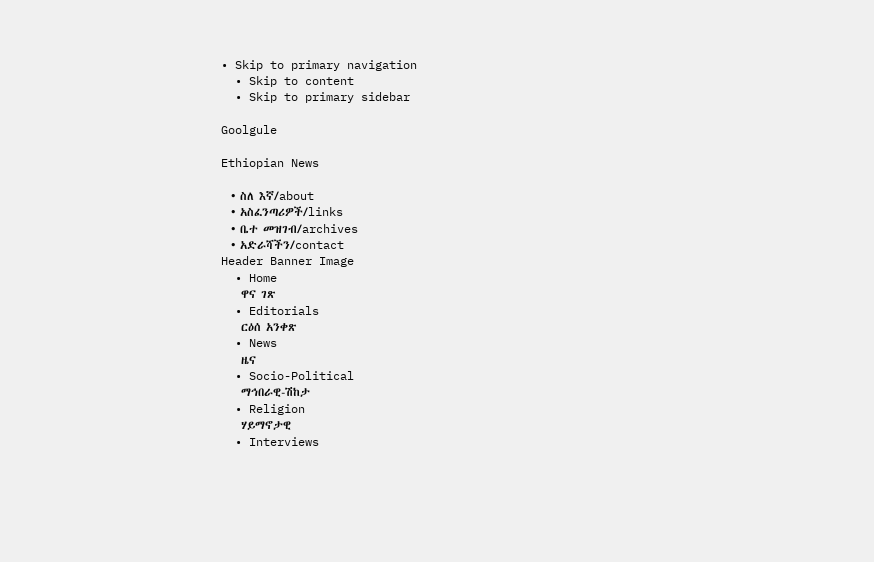• Skip to primary navigation
  • Skip to content
  • Skip to primary sidebar

Goolgule

Ethiopian News

  • ስለ እኛ/about
  • አስፈንጣሪዎች/links
  • ቤተ መዝገብ/archives
  • አድራሻችን/contact
Header Banner Image
  • Home
    ዋና ገጽ
  • Editorials
    ርዕሰ አንቀጽ
  • News
    ዜና
  • Socio-Political
    ማኅበራዊ-ሽከታ
  • Religion
    ሃይማኖታዊ
  • Interviews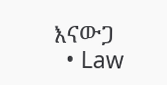እናውጋ
  • Law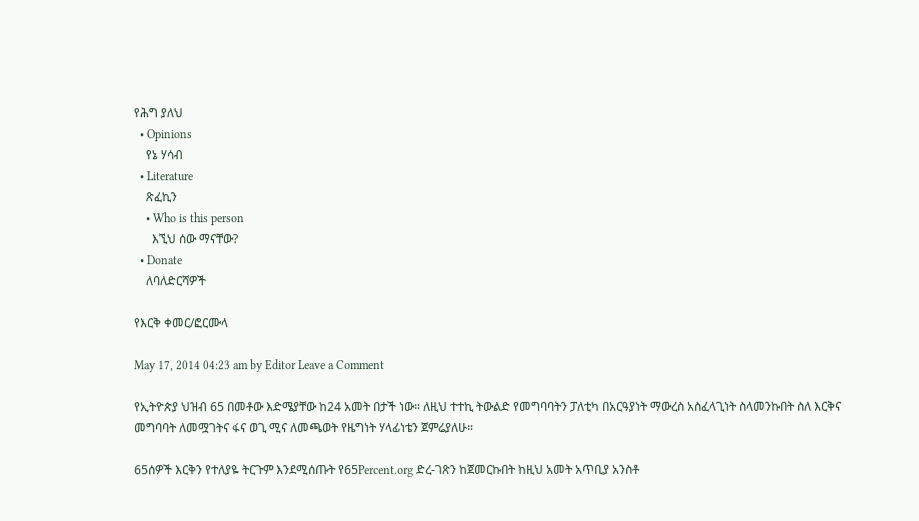የሕግ ያለህ
  • Opinions
    የኔ ሃሳብ
  • Literature
    ጽፈኪን
    • Who is this person
      እኚህ ሰው ማናቸው?
  • Donate
    ለባለድርሻዎች

የእርቅ ቀመር/ፎርሙላ

May 17, 2014 04:23 am by Editor Leave a Comment

የኢትዮጵያ ህዝብ 65 በመቶው እድሜያቸው ከ24 አመት በታች ነው። ለዚህ ተተኪ ትውልድ የመግባባትን ፓለቲካ በአርዓያነት ማውረስ አስፈላጊነት ስላመንኩበት ስለ እርቅና መግባባት ለመሟገትና ፋና ወጊ ሚና ለመጫወት የዜግነት ሃላፊነቴን ጀምሬያለሁ።

65ሰዎች እርቅን የተለያዬ ትርጉም እንደሚሰጡት የ65Percent.org ድረ-ገጽን ከጀመርኩበት ከዚህ አመት አጥቢያ አንስቶ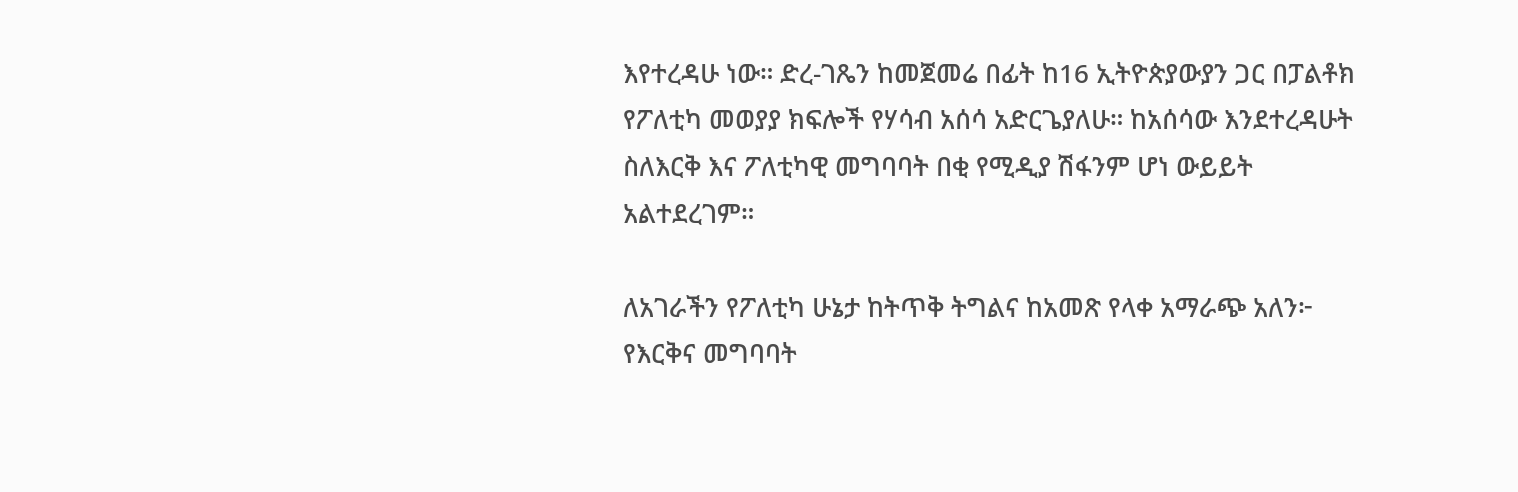እየተረዳሁ ነው። ድረ-ገጼን ከመጀመሬ በፊት ከ16 ኢትዮጵያውያን ጋር በፓልቶክ የፖለቲካ መወያያ ክፍሎች የሃሳብ አሰሳ አድርጌያለሁ። ከአሰሳው እንደተረዳሁት ስለእርቅ እና ፖለቲካዊ መግባባት በቂ የሚዲያ ሽፋንም ሆነ ውይይት አልተደረገም።

ለአገራችን የፖለቲካ ሁኔታ ከትጥቅ ትግልና ከአመጽ የላቀ አማራጭ አለን፦ የእርቅና መግባባት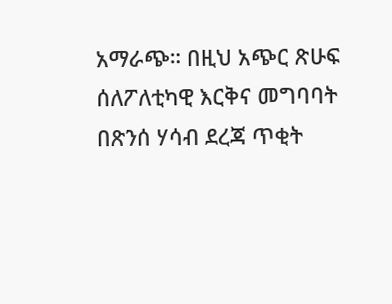አማራጭ። በዚህ አጭር ጽሁፍ  ሰለፖለቲካዊ እርቅና መግባባት በጽንሰ ሃሳብ ደረጃ ጥቂት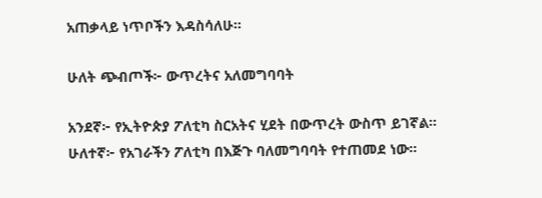አጠቃላይ ነጥቦችን እዳስሳለሁ።

ሁለት ጭብጦች፦ ውጥረትና አለመግባባት

አንደኛ፦ የኢትዮጵያ ፖለቲካ ስርአትና ሂደት በውጥረት ውስጥ ይገኛል። ሁለተኛ፦ የአገራችን ፖለቲካ በእጅጉ ባለመግባባት የተጠመደ ነው።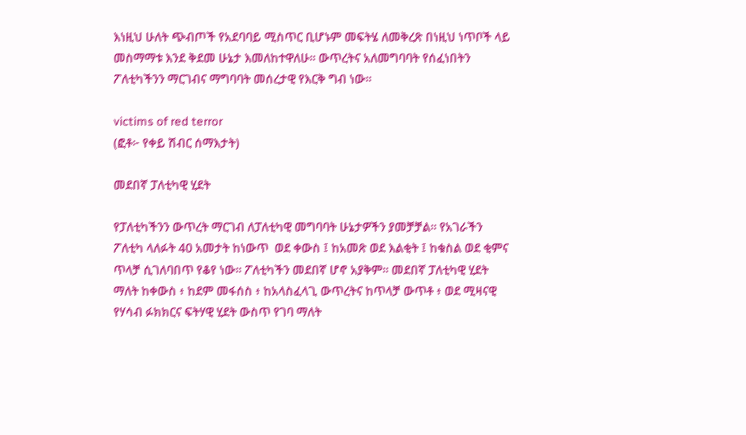እነዚህ ሁለት ጭብጦች የአደባባይ ሚስጥር ቢሆኑም መፍትሄ ለመቅረጽ በነዚህ ነጥቦች ላይ መስማማቱ እንደ ቅደመ ሁኔታ እመለከተዋለሁ። ውጥረትና አለመግባባት የሰፈነበትን ፖለቲካችንን ማርገብና ማግባባት መሰረታዊ የእርቅ ግብ ነው።

victims of red terror
(ፎቶ፦ የቀይ ሽብር ሰማእታት)

መደበኛ ፓለቲካዊ ሂደት

የፓለቲካችንን ውጥረት ማርገብ ለፓለቲካዊ መግባባት ሁኔታዎችን ያመቻቻል። የአገራችን ፖለቲካ ላለፉት 40 አመታት ከነውጥ  ወደ ቀውስ ፤ ከአመጽ ወደ እልቂት ፤ ከቁስል ወደ ቂምና ጥላቻ ሲገለባበጥ የቆየ ነው። ፖለቲካችን መደበኛ ሆኖ አያቅም። መደበኛ ፓለቲካዊ ሂደት ማለት ከቀውስ ፥ ከደም መፋሰስ ፥ ከአላስፈላጊ ውጥረትና ከጥላቻ ውጥቶ ፥ ወደ ሚዛናዊ የሃሳብ ፉክክርና ፍትሃዊ ሂደት ውስጥ የገባ ማለት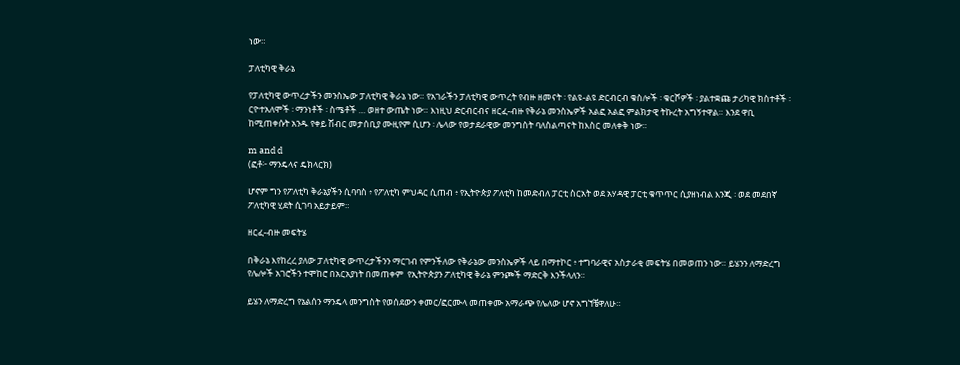ነው።

ፓለቲካዊ ቅራኔ

የፓለቲካዊ ውጥረታችን መንስኤው ፓለቲካዊ ቅራኔ ነው። የአገራችን ፓለቲካዊ ውጥረት የብዙ ዘመናት ፡ የልዩ-ልዩ ድርብርብ ቁስሎች ፡ ቁርሾዎች ፡ ያልተቋጩ ታሪካዊ ክስተቶች ፡  ርዮተአለሞች ፡ ማንነቶች ፡ ስሜቶች … ወዘተ ውጤት ነው። እነዚህ ድርብርብና ዘርፈ-ብዙ የቅራኔ መንስኤዎች አልፎ አልፎ ምልክታዊ ትኩረት አግኝተዋል። እንደ ዋቢ ከሚጠቀሱት አንዱ የቀይ ሽብር መታሰቢያ ሙዚየም ሲሆን ፡ ሌላው የወታደራዊው መንግስት ባለስልጣናት ከእስር መለቀቅ ነው።

m and d
(ፎቶ፦ ማንዴላና ዴክላርክ)

ሆኖም ግን የፖለቲካ ቅራኔያችን ሲባባስ ፥ የፖለቲካ ምህዳር ሲጠብ ፥ የኢትዮጵያ ፖለቲካ ከመድብለ ፓርቲ ስርአት ወደ አሃዳዊ ፓርቲ ቁጥጥር ሲያዘነብል እንጂ ፡ ወደ መደበኛ ፖለቲካዊ ሂደት ሲገባ አይታይም።

ዘርፈ-ብዙ መፍትሄ

በቅራኔ እየከረረ ያለው ፓለቲካዊ ውጥረታችንን ማርገብ የምንችለው የቅራኔው መንስኤዎች ላይ በማተኮር ፥ ተግባራዊና አስታራቂ መፍትሄ በመወጠን ነው። ይሄንን ለማድረግ የሌሎች አገሮችን ተሞከሮ በአርአያነት በመጠቀም  የኢትዮጵያን ፖለቲካዊ ቅራኔ ምንጮች ማድርቅ እንችላለን።

ይሄን ለማድረግ የኔልሰን ማንዴላ መንግስት የወሰደውን ቀመር/ፎርሙላ መጠቀሙ አማራጭ የሌለው ሆኖ አግኘቼዋለሁ።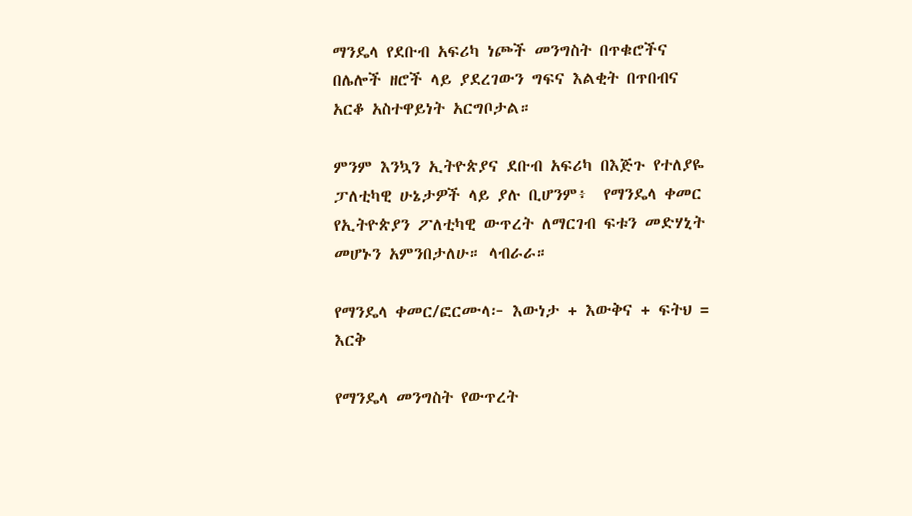ማንዴላ የደቡብ አፍሪካ ነጮች መንግስት በጥቁሮችና በሌሎች ዘሮች ላይ ያደረገውን ግፍና እልቂት በጥበብና  አርቆ አስተዋይነት አርግቦታል።

ምንም እንኳን ኢትዮጵያና ደቡብ አፍሪካ በእጅጉ የተለያዬ ፓለቲካዊ ሁኔታዎች ላይ ያሉ ቢሆንም፥  የማንዴላ ቀመር የኢትዮጵያን ፖለቲካዊ ውጥረት ለማርገብ ፍቱን መድሃኒት መሆኑን አምንበታለሁ። ላብራራ።

የማንዴላ ቀመር/ፎርሙላ፦ እውነታ + እውቅና + ፍትህ = እርቅ

የማንዴላ መንግስት የውጥረት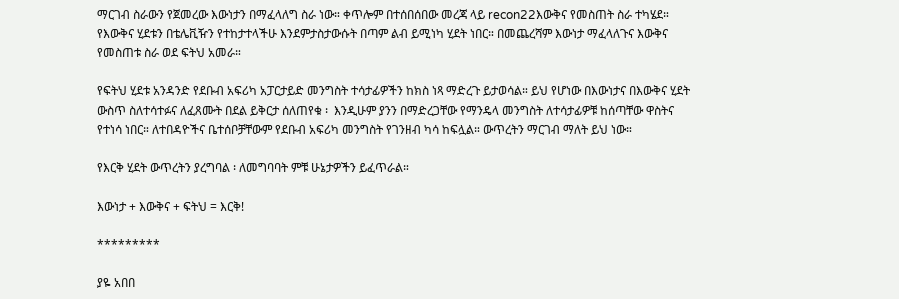ማርገብ ስራውን የጀመረው እውነታን በማፈላለግ ስራ ነው። ቀጥሎም በተሰበሰበው መረጃ ላይ recon22እውቅና የመስጠት ስራ ተካሄደ። የእውቅና ሂደቱን በቴሌቪዥን የተከታተላችሁ እንደምታስታውሱት በጣም ልብ ይሚነካ ሂደት ነበር። በመጨረሻም እውነታ ማፈላለጉና እውቅና የመስጠቱ ስራ ወደ ፍትህ አመራ።

የፍትህ ሂደቱ አንዳንድ የደቡብ አፍሪካ አፓርታይድ መንግስት ተሳታፊዎችን ከክስ ነጻ ማድረጉ ይታወሳል። ይህ የሆነው በእውነታና በእውቅና ሂደት ውስጥ ስለተሳተፉና ለፈጸሙት በደል ይቅርታ ሰለጠየቁ ፡  እንዲሁም ያንን በማድረጋቸው የማንዴላ መንግስት ለተሳታፊዎቹ ከሰጣቸው ዋስትና የተነሳ ነበር። ለተበዳዮችና ቤተሰቦቻቸውም የደቡብ አፍሪካ መንግስት የገንዘብ ካሳ ከፍሏል። ውጥረትን ማርገብ ማለት ይህ ነው።

የእርቅ ሂደት ውጥረትን ያረግባል ፡ ለመግባባት ምቹ ሁኔታዎችን ይፈጥራል።

እውነታ + እውቅና + ፍትህ = እርቅ!

*********

ያዬ አበበ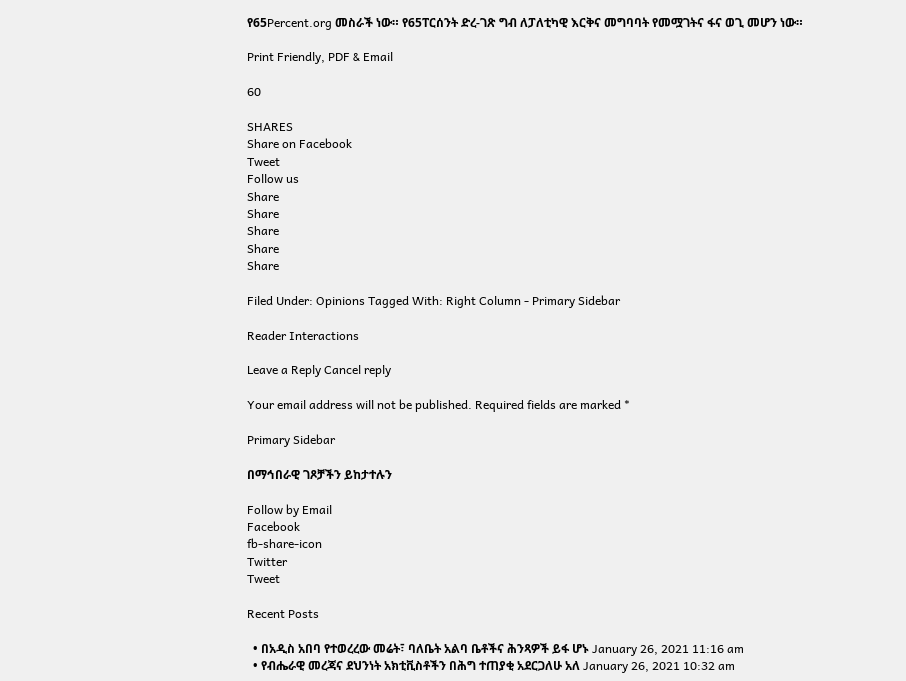የ65Percent.org መስራች ነው። የ65ፐርሰንት ድረ-ገጽ ግብ ለፓለቲካዊ እርቅና መግባባት የመሟገትና ፋና ወጊ መሆን ነው።

Print Friendly, PDF & Email

60

SHARES
Share on Facebook
Tweet
Follow us
Share
Share
Share
Share
Share

Filed Under: Opinions Tagged With: Right Column - Primary Sidebar

Reader Interactions

Leave a Reply Cancel reply

Your email address will not be published. Required fields are marked *

Primary Sidebar

በማኅበራዊ ገጾቻችን ይከታተሉን

Follow by Email
Facebook
fb-share-icon
Twitter
Tweet

Recent Posts

  • በአዲስ አበባ የተወረረው መሬት፣ ባለቤት አልባ ቤቶችና ሕንጻዎች ይፋ ሆኑ January 26, 2021 11:16 am
  • የብሔራዊ መረጃና ደህንነት አክቲቪስቶችን በሕግ ተጠያቂ አደርጋለሁ አለ January 26, 2021 10:32 am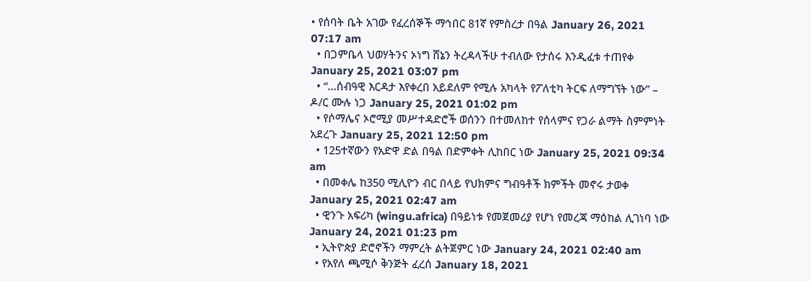• የሰባት ቤት አገው የፈረሰኞች ማኅበር 81ኛ የምስረታ በዓል January 26, 2021 07:17 am
  • በጋምቤላ ህወሃትንና ኦነግ ሸኔን ትረዳላችሁ ተብለው የታሰሩ እንዲፈቱ ተጠየቀ January 25, 2021 03:07 pm
  • “…ሰብዓዊ እርዳታ እየቀረበ አይደለም የሚሉ አካላት የፖለቲካ ትርፍ ለማግኘት ነው” – ዶ/ር ሙሉ ነጋ January 25, 2021 01:02 pm
  • የሶማሌና ኦሮሚያ መሥተዳድሮች ወሰንን በተመለከተ የሰላምና የጋራ ልማት ስምምነት አደረጉ January 25, 2021 12:50 pm
  • 125ተኛውን የአድዋ ድል በዓል በድምቀት ሊከበር ነው January 25, 2021 09:34 am
  • በመቀሌ ከ350 ሚሊዮን ብር በላይ የህክምና ግብዓቶች ክምችት መኖሩ ታወቀ January 25, 2021 02:47 am
  • ዊንጉ አፍሪካ (wingu.africa) በዓይነቱ የመጀመሪያ የሆነ የመረጃ ማዕከል ሊገነባ ነው January 24, 2021 01:23 pm
  • ኢትዮጵያ ድሮኖችን ማምረት ልትጀምር ነው January 24, 2021 02:40 am
  • የአየለ ጫሚሶ ቅንጅት ፈረሰ January 18, 2021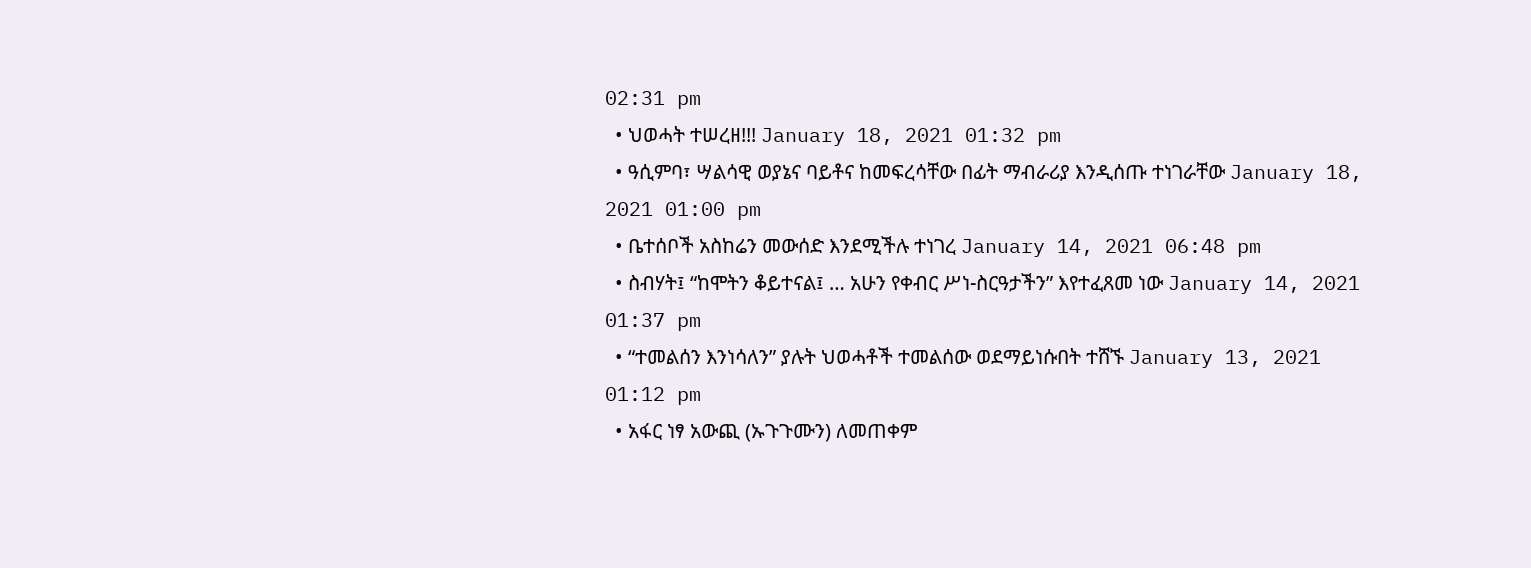02:31 pm
  • ህወሓት ተሠረዘ!!! January 18, 2021 01:32 pm
  • ዓሲምባ፣ ሣልሳዊ ወያኔና ባይቶና ከመፍረሳቸው በፊት ማብራሪያ እንዲሰጡ ተነገራቸው January 18, 2021 01:00 pm
  • ቤተሰቦች አስከሬን መውሰድ እንደሚችሉ ተነገረ January 14, 2021 06:48 pm
  • ስብሃት፤ “ከሞትን ቆይተናል፤ … አሁን የቀብር ሥነ-ስርዓታችን” እየተፈጸመ ነው January 14, 2021 01:37 pm
  • “ተመልሰን እንነሳለን” ያሉት ህወሓቶች ተመልሰው ወደማይነሱበት ተሸኙ January 13, 2021 01:12 pm
  • አፋር ነፃ አውጪ (ኡጉጉሙን) ለመጠቀም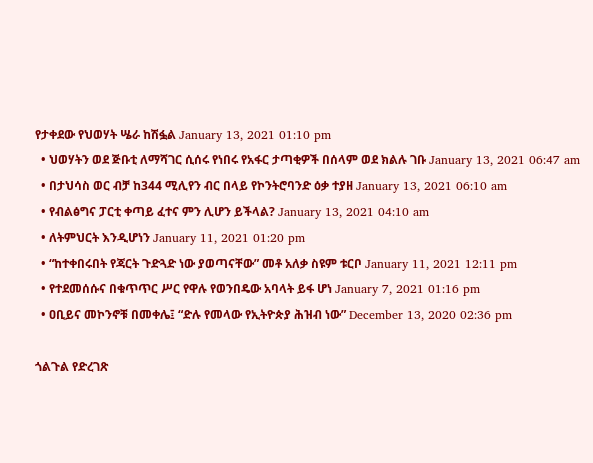የታቀደው የህወሃት ሤራ ከሽፏል January 13, 2021 01:10 pm
  • ህወሃትን ወደ ጅቡቲ ለማሻገር ሲሰሩ የነበሩ የአፋር ታጣቂዎች በሰላም ወደ ክልሉ ገቡ January 13, 2021 06:47 am
  • በታህሳስ ወር ብቻ ከ344 ሚሊየን ብር በላይ የኮንትሮባንድ ዕቃ ተያዘ January 13, 2021 06:10 am
  • የብልፅግና ፓርቲ ቀጣይ ፈተና ምን ሊሆን ይችላል? January 13, 2021 04:10 am
  • ለትምህርት እንዲሆነን January 11, 2021 01:20 pm
  • “ከተቀበሩበት የጃርት ጉድጓድ ነው ያወጣናቸው” መቶ አለቃ ስዩም ቱርቦ January 11, 2021 12:11 pm
  • የተደመሰሱና በቁጥጥር ሥር የዋሉ የወንበዴው አባላት ይፋ ሆነ January 7, 2021 01:16 pm
  • ዐቢይና መኮንኖቹ በመቀሌ፤ “ድሉ የመላው የኢትዮጵያ ሕዝብ ነው” December 13, 2020 02:36 pm

ጎልጉል የድረገጽ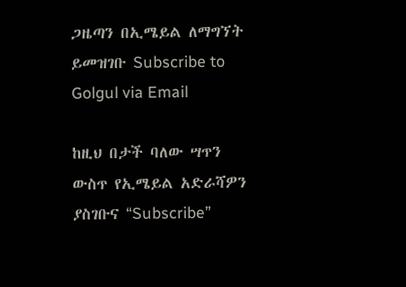ጋዜጣን በኢሜይል ለማግኘት ይመዝገቡ Subscribe to Golgul via Email

ከዚህ በታች ባለው ሣጥን ውስጥ የኢሜይል አድራሻዎን ያስገቡና “Subscribe”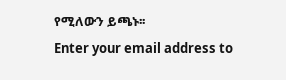የሚለውን ይጫኑ፡፡
Enter your email address to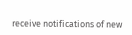receive notifications of new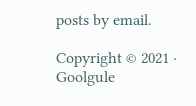posts by email.

Copyright © 2021 · Goolgule